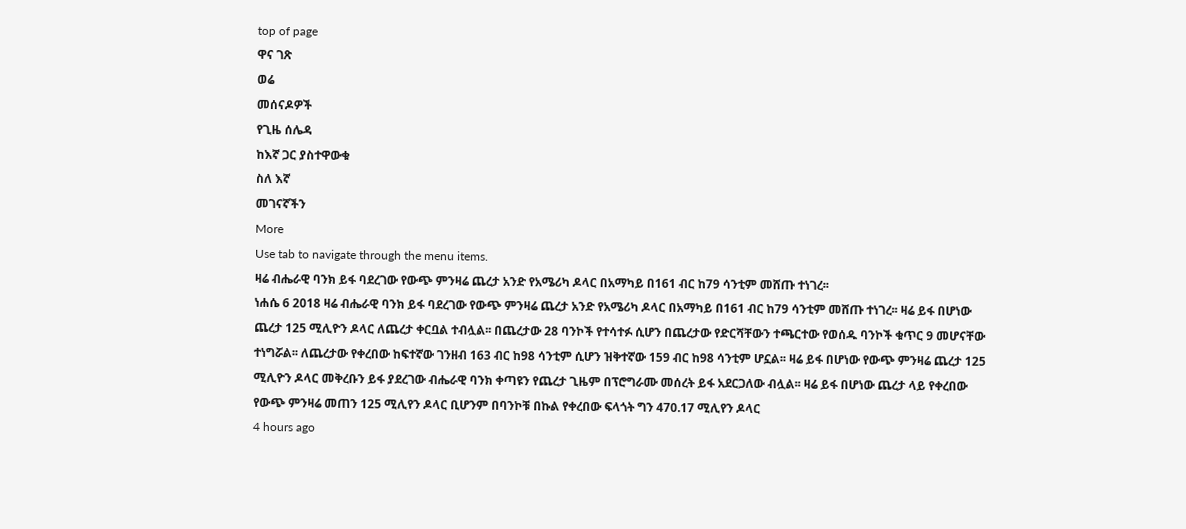top of page
ዋና ገጽ
ወሬ
መሰናዶዎች
የጊዜ ሰሌዳ
ከእኛ ጋር ያስተዋውቁ
ስለ እኛ
መገናኛችን
More
Use tab to navigate through the menu items.
ዛሬ ብሔራዊ ባንክ ይፋ ባደረገው የውጭ ምንዛሬ ጨረታ አንድ የአሜሪካ ዶላር በአማካይ በ161 ብር ከ79 ሳንቲም መሸጡ ተነገረ፡፡
ነሐሴ 6 2018 ዛሬ ብሔራዊ ባንክ ይፋ ባደረገው የውጭ ምንዛሬ ጨረታ አንድ የአሜሪካ ዶላር በአማካይ በ161 ብር ከ79 ሳንቲም መሸጡ ተነገረ፡፡ ዛሬ ይፋ በሆነው ጨረታ 125 ሚሊዮን ዶላር ለጨረታ ቀርቧል ተብሏል፡፡ በጨረታው 28 ባንኮች የተሳተፉ ሲሆን በጨረታው የድርሻቸውን ተጫርተው የወሰዱ ባንኮች ቁጥር 9 መሆናቸው ተነግሯል፡፡ ለጨረታው የቀረበው ከፍተኛው ገንዘብ 163 ብር ከ98 ሳንቲም ሲሆን ዝቅተኛው 159 ብር ከ98 ሳንቲም ሆኗል፡፡ ዛሬ ይፋ በሆነው የውጭ ምንዛሬ ጨረታ 125 ሚሊዮን ዶላር መቅረቡን ይፋ ያደረገው ብሔራዊ ባንክ ቀጣዩን የጨረታ ጊዜም በፕሮግራሙ መሰረት ይፋ አደርጋለው ብሏል፡፡ ዛሬ ይፋ በሆነው ጨረታ ላይ የቀረበው የውጭ ምንዛሬ መጠን 125 ሚሊየን ዶላር ቢሆንም በባንኮቹ በኩል የቀረበው ፍላጎት ግን 470.17 ሚሊየን ዶላር
4 hours ago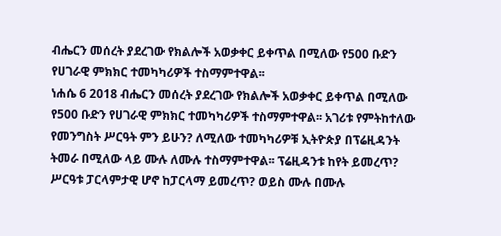ብሔርን መሰረት ያደረገው የክልሎች አወቃቀር ይቀጥል በሚለው የ500 ቡድን የሀገራዊ ምክክር ተመካካሪዎች ተስማምተዋል፡፡
ነሐሴ 6 2018 ብሔርን መሰረት ያደረገው የክልሎች አወቃቀር ይቀጥል በሚለው የ500 ቡድን የሀገራዊ ምክክር ተመካካሪዎች ተስማምተዋል፡፡ አገሪቱ የምትከተለው የመንግስት ሥርዓት ምን ይሁን? ለሚለው ተመካካሪዎቹ ኢትዮጵያ በፕሬዚዳንት ትመራ በሚለው ላይ ሙሉ ለሙሉ ተስማምተዋል፡፡ ፕሬዚዳንቱ ከየት ይመረጥ? ሥርዓቱ ፓርላምታዊ ሆኖ ከፓርላማ ይመረጥ? ወይስ ሙሉ በሙሉ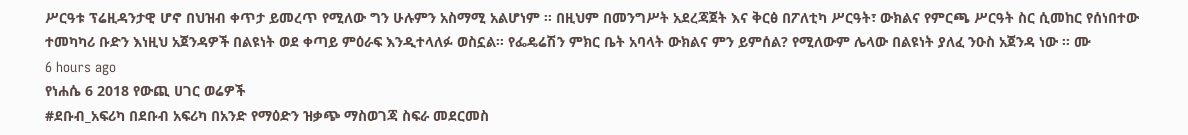ሥርዓቱ ፕሬዚዳንታዊ ሆኖ በህዝብ ቀጥታ ይመረጥ የሚለው ግን ሁሉምን አስማሚ አልሆነም ፡፡ በዚህም በመንግሥት አደረጃጀት እና ቅርፅ በፖለቲካ ሥርዓት፣ ውክልና የምርጫ ሥርዓት ስር ሲመከር የሰነበተው ተመካካሪ ቡድን እነዚህ አጀንዳዎች በልዩነት ወደ ቀጣይ ምዕራፍ እንዲተላለፉ ወስኗል፡፡ የፌዴሬሽን ምክር ቤት አባላት ውክልና ምን ይምሰል? የሚለውም ሌላው በልዩነት ያለፈ ንዑስ አጀንዳ ነው ፡፡ ሙ
6 hours ago
የነሐሴ 6 2018 የውጪ ሀገር ወሬዎች
#ደቡብ_አፍሪካ በደቡብ አፍሪካ በአንድ የማዕድን ዝቃጭ ማስወገጃ ስፍራ መደርመስ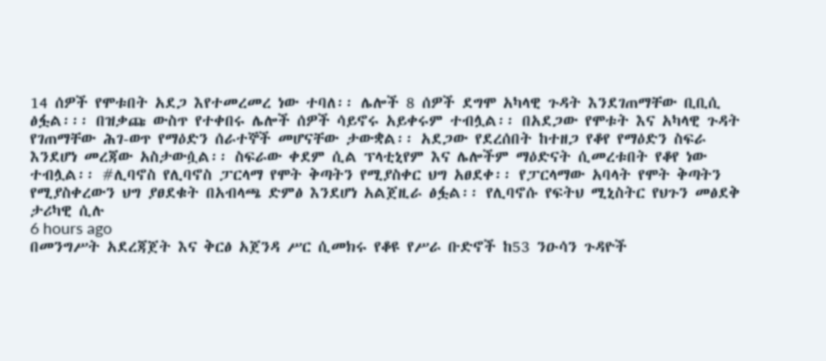14 ሰዎች የሞቱበት አደጋ እየተመረመረ ነው ተባለ፡፡ ሌሎች 8 ሰዎች ደግሞ አካላዊ ጉዳት እንደገጠማቸው ቢቢሲ ፅፏል፡፡፡ በዝቃጩ ውስጥ የተቀበሩ ሌሎች ሰዎች ሳይኖሩ አይቀሩም ተብሏል፡፡ በአደጋው የሞቱት እና አካላዊ ጉዳት የገጠማቸው ሕገ-ወጥ የማዕድን ሰራተኞች መሆናቸው ታውቋል፡፡ አደጋው የደረሰበት ከተዘጋ የቆየ የማዕድን ስፍራ እንደሆነ መረጃው አስታውሷል፡፡ ስፍራው ቀደም ሲል ፕላቲኒየም እና ሌሎችም ማዕድናት ሲመረቱበት የቆየ ነው ተብሏል፡፡ #ሊባኖስ የሊባኖስ ፓርላማ የሞት ቅጣትን የሚያስቀር ህግ አፀደቀ፡፡ የፓርላማው አባላት የሞት ቅጣትን የሚያስቀረውን ህግ ያፀደቁት በአብላጫ ድምፅ እንደሆነ አልጀዚራ ፅፏል፡፡ የሊባኖሱ የፍትህ ሚኒስትር የህጉን መፅደቅ ታሪካዊ ሲሉ
6 hours ago
በመንግሥት አደረጃጀት እና ቅርፅ አጀንዳ ሥር ሲመክሩ የቆዩ የሥራ ቡድኖች ከ53 ንዑሳን ጉዳዮች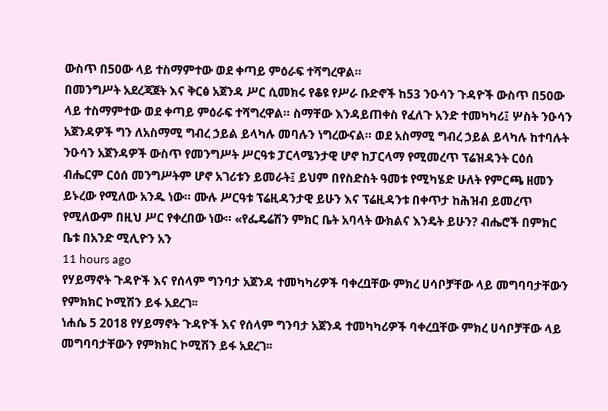ውስጥ በ50ው ላይ ተስማምተው ወደ ቀጣይ ምዕራፍ ተሻግረዋል።
በመንግሥት አደረጃጀት እና ቅርፅ አጀንዳ ሥር ሲመክሩ የቆዩ የሥራ ቡድኖች ከ53 ንዑሳን ጉዳዮች ውስጥ በ50ው ላይ ተስማምተው ወደ ቀጣይ ምዕራፍ ተሻግረዋል። ስማቸው እንዳይጠቀስ የፈለጉ አንድ ተመካካሪ፤ ሦስት ንዑሳን አጀንዳዎች ግን ለአስማሚ ግብረ ኃይል ይላካሉ መባሉን ነግረውናል። ወደ አስማሚ ግብረ ኃይል ይላካሉ ከተባሉት ንዑሳን አጀንዳዎች ውስጥ የመንግሥት ሥርዓቱ ፓርላሜንታዊ ሆኖ ከፓርላማ የሚመረጥ ፕሬዝዳንት ርዕሰ ብሔርም ርዕሰ መንግሥትም ሆኖ አገሪቱን ይመራት፤ ይህም በየስድስት ዓመቱ የሚካሄድ ሁለት የምርጫ ዘመን ይኑረው የሚለው አንዱ ነው። ሙሉ ሥርዓቱ ፕሬዚዳንታዊ ይሁን እና ፕሬዚዳንቱ በቀጥታ ከሕዝብ ይመረጥ የሚለውም በዚህ ሥር የቀረበው ነው። «የፌዴሬሽን ምክር ቤት አባላት ውክልና እንዴት ይሁን? ብሔሮች በምክር ቤቱ በአንድ ሚሊዮን አን
11 hours ago
የሃይማኖት ጉዳዮች እና የሰላም ግንባታ አጀንዳ ተመካካሪዎች ባቀረቧቸው ምክረ ሀሳቦቻቸው ላይ መግባባታቸውን የምክክር ኮሚሽን ይፋ አደረገ፡፡
ነሐሴ 5 2018 የሃይማኖት ጉዳዮች እና የሰላም ግንባታ አጀንዳ ተመካካሪዎች ባቀረቧቸው ምክረ ሀሳቦቻቸው ላይ መግባባታቸውን የምክክር ኮሚሽን ይፋ አደረገ፡፡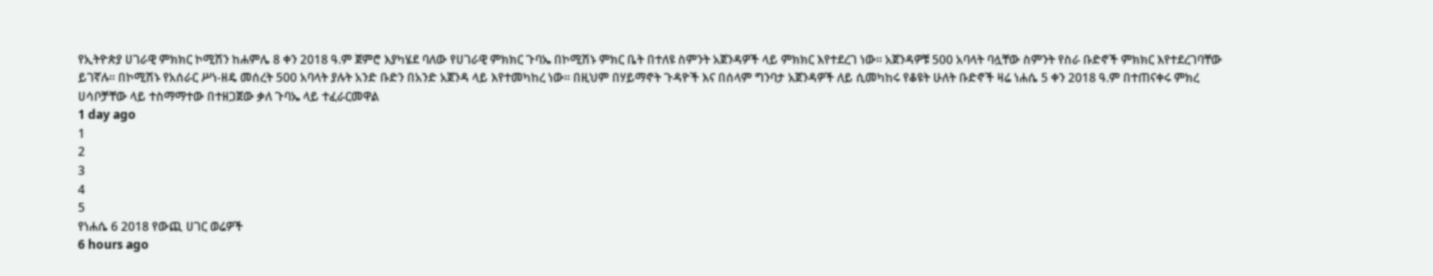የኢትዮጵያ ሀገራዊ ምክክር ኮሚሽን ከሐምሌ 8 ቀን 2018 ዓ.ም ጀምሮ እያካሄደ ባለው የሀገራዊ ምክክር ጉባኤ በኮሚሽኑ ምክር ቤት በተለዩ ስምንት አጀንዳዎች ላይ ምክክር እየተደረገ ነው፡፡ አጀንዳዎቹ 500 አባላት ባሏቸው ስምንት የስራ ቡድኖች ምክክር እየተደረገባቸው ይገኛሉ፡፡ በኮሚሽኑ የአሰራር ሥነ-ዘዴ መሰረት 500 አባላት ያሉት አንድ ቡድን በአንድ አጀንዳ ላይ እየተመካከረ ነው፡፡ በዚህም በሃይማኖት ጉዳዮች እና በሰላም ግንባታ አጀንዳዎች ለይ ሲመካከሩ የቆዩት ሁለት ቡድኖች ዛሬ ነሐሴ 5 ቀን 2018 ዓ.ም በተጠናቀሩ ምክረ ሀሳቦቻቸው ላይ ተስማማተው በተዘጋጀው ቃለ ጉባኤ ላይ ተፈራርመዋል
1 day ago
1
2
3
4
5
የነሐሴ 6 2018 የውጪ ሀገር ወሬዎች
6 hours ago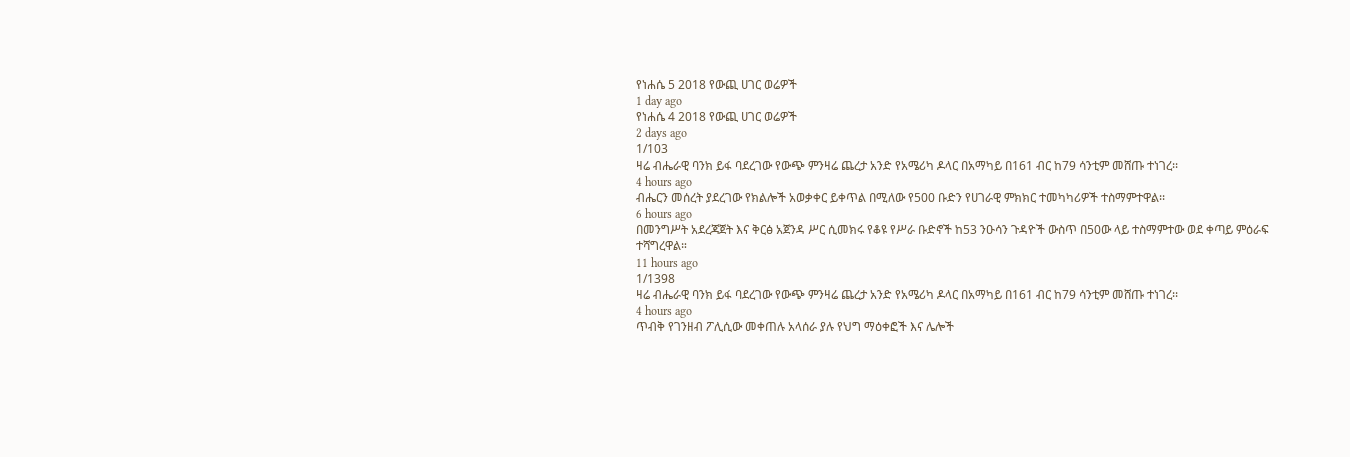የነሐሴ 5 2018 የውጪ ሀገር ወሬዎች
1 day ago
የነሐሴ 4 2018 የውጪ ሀገር ወሬዎች
2 days ago
1/103
ዛሬ ብሔራዊ ባንክ ይፋ ባደረገው የውጭ ምንዛሬ ጨረታ አንድ የአሜሪካ ዶላር በአማካይ በ161 ብር ከ79 ሳንቲም መሸጡ ተነገረ፡፡
4 hours ago
ብሔርን መሰረት ያደረገው የክልሎች አወቃቀር ይቀጥል በሚለው የ500 ቡድን የሀገራዊ ምክክር ተመካካሪዎች ተስማምተዋል፡፡
6 hours ago
በመንግሥት አደረጃጀት እና ቅርፅ አጀንዳ ሥር ሲመክሩ የቆዩ የሥራ ቡድኖች ከ53 ንዑሳን ጉዳዮች ውስጥ በ50ው ላይ ተስማምተው ወደ ቀጣይ ምዕራፍ ተሻግረዋል።
11 hours ago
1/1398
ዛሬ ብሔራዊ ባንክ ይፋ ባደረገው የውጭ ምንዛሬ ጨረታ አንድ የአሜሪካ ዶላር በአማካይ በ161 ብር ከ79 ሳንቲም መሸጡ ተነገረ፡፡
4 hours ago
ጥብቅ የገንዘብ ፖሊሲው መቀጠሉ አላሰራ ያሉ የህግ ማዕቀፎች እና ሌሎች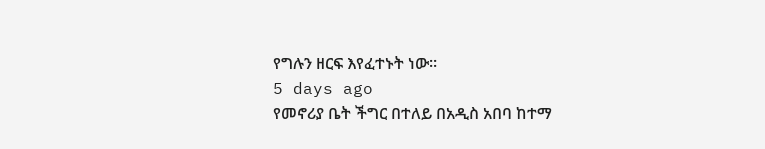የግሉን ዘርፍ እየፈተኑት ነው፡፡
5 days ago
የመኖሪያ ቤት ችግር በተለይ በአዲስ አበባ ከተማ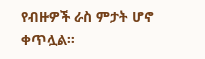የብዙዎች ራስ ምታት ሆኖ ቀጥሏል።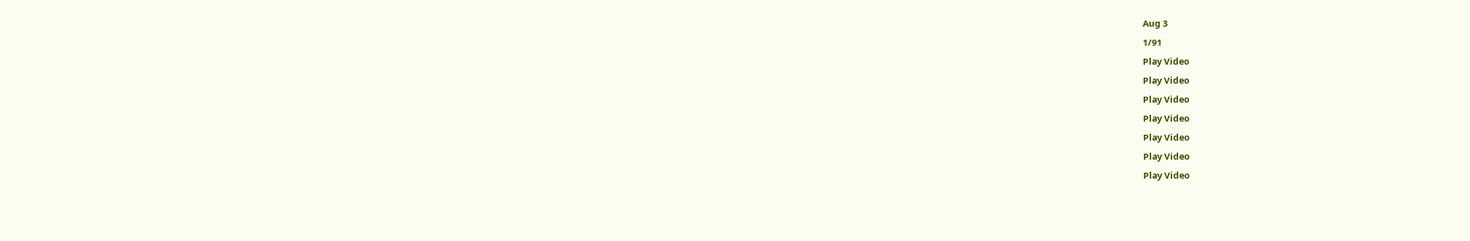Aug 3
1/91
Play Video
Play Video
Play Video
Play Video
Play Video
Play Video
Play Video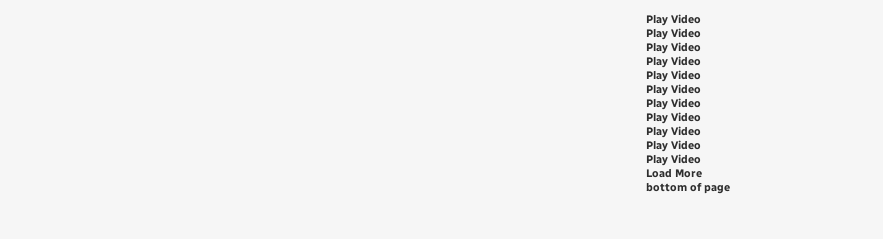Play Video
Play Video
Play Video
Play Video
Play Video
Play Video
Play Video
Play Video
Play Video
Play Video
Play Video
Load More
bottom of page